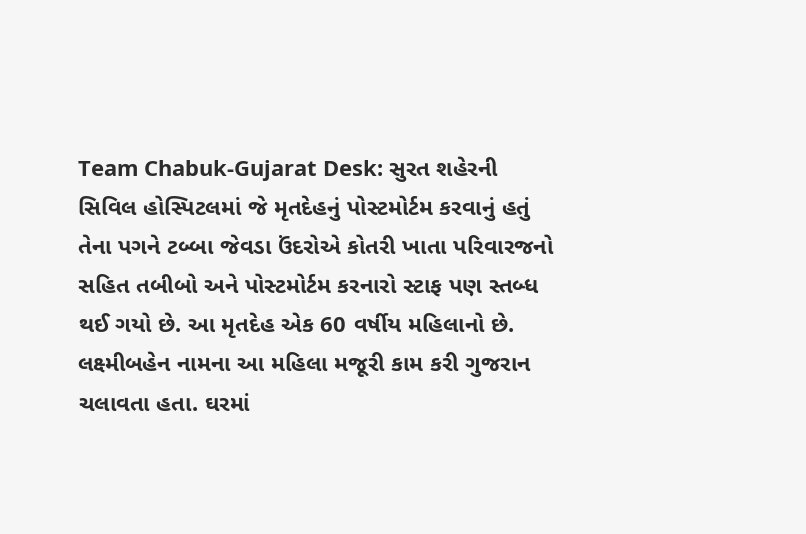Team Chabuk-Gujarat Desk: સુરત શહેરની સિવિલ હોસ્પિટલમાં જે મૃતદેહનું પોસ્ટમોર્ટમ કરવાનું હતું તેના પગને ટબ્બા જેવડા ઉંદરોએ કોતરી ખાતા પરિવારજનો સહિત તબીબો અને પોસ્ટમોર્ટમ કરનારો સ્ટાફ પણ સ્તબ્ધ થઈ ગયો છે. આ મૃતદેહ એક 60 વર્ષીય મહિલાનો છે. લક્ષ્મીબહેન નામના આ મહિલા મજૂરી કામ કરી ગુજરાન ચલાવતા હતા. ઘરમાં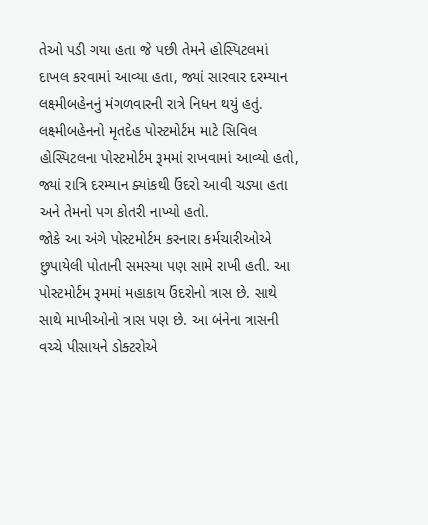તેઓ પડી ગયા હતા જે પછી તેમને હોસ્પિટલમાં દાખલ કરવામાં આવ્યા હતા, જ્યાં સારવાર દરમ્યાન લક્ષ્મીબહેનનું મંગળવારની રાત્રે નિધન થયું હતું. લક્ષ્મીબહેનનો મૃતદેહ પોસ્ટમોર્ટમ માટે સિવિલ હોસ્પિટલના પોસ્ટમોર્ટમ રૂમમાં રાખવામાં આવ્યો હતો, જ્યાં રાત્રિ દરમ્યાન ક્યાંકથી ઉંદરો આવી ચડ્યા હતા અને તેમનો પગ કોતરી નાખ્યો હતો.
જોકે આ અંગે પોસ્ટમોર્ટમ કરનારા કર્મચારીઓએ છુપાયેલી પોતાની સમસ્યા પણ સામે રાખી હતી. આ પોસ્ટમોર્ટમ રૂમમાં મહાકાય ઉંદરોનો ત્રાસ છે. સાથે સાથે માખીઓનો ત્રાસ પણ છે. આ બંનેના ત્રાસની વચ્ચે પીસાયને ડોક્ટરોએ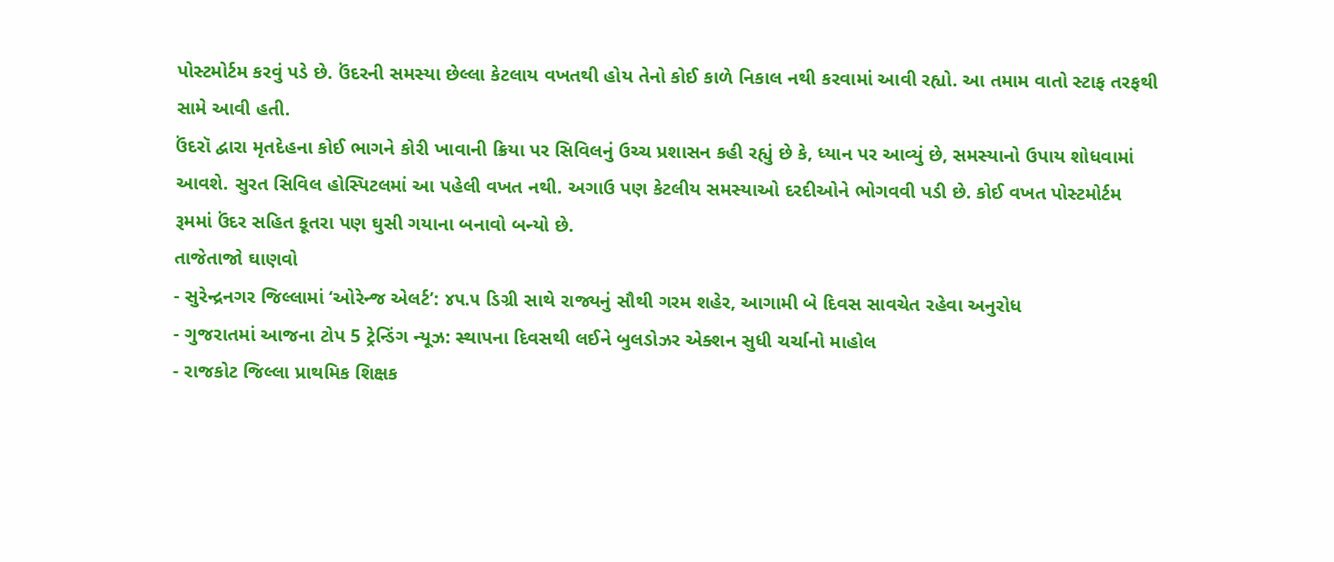પોસ્ટમોર્ટમ કરવું પડે છે. ઉંદરની સમસ્યા છેલ્લા કેટલાય વખતથી હોય તેનો કોઈ કાળે નિકાલ નથી કરવામાં આવી રહ્યો. આ તમામ વાતો સ્ટાફ તરફથી સામે આવી હતી.
ઉંદરૉ દ્વારા મૃતદેહના કોઈ ભાગને કોરી ખાવાની ક્રિયા પર સિવિલનું ઉચ્ચ પ્રશાસન કહી રહ્યું છે કે, ધ્યાન પર આવ્યું છે, સમસ્યાનો ઉપાય શોધવામાં આવશે. સુરત સિવિલ હોસ્પિટલમાં આ પહેલી વખત નથી. અગાઉ પણ કેટલીય સમસ્યાઓ દરદીઓને ભોગવવી પડી છે. કોઈ વખત પોસ્ટમોર્ટમ રૂમમાં ઉંદર સહિત કૂતરા પણ ઘુસી ગયાના બનાવો બન્યો છે.
તાજેતાજો ઘાણવો
- સુરેન્દ્રનગર જિલ્લામાં ‘ઓરેન્જ એલર્ટ’: ૪૫.૫ ડિગ્રી સાથે રાજ્યનું સૌથી ગરમ શહેર, આગામી બે દિવસ સાવચેત રહેવા અનુરોધ
- ગુજરાતમાં આજના ટોપ 5 ટ્રેન્ડિંગ ન્યૂઝ: સ્થાપના દિવસથી લઈને બુલડોઝર એક્શન સુધી ચર્ચાનો માહોલ
- રાજકોટ જિલ્લા પ્રાથમિક શિક્ષક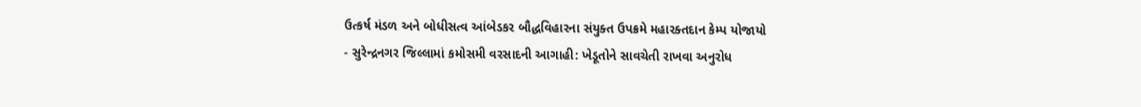ઉત્કર્ષ મંડળ અને બોધીસત્વ આંબેડકર બૌદ્ધવિહારના સંયુક્ત ઉપક્રમે મહારક્તદાન કેમ્પ યોજાયો
- સુરેન્દ્રનગર જિલ્લામાં કમોસમી વરસાદની આગાહી: ખેડૂતોને સાવચેતી રાખવા અનુરોધ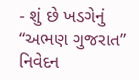- શું છે ખડગેનું “અભણ ગુજરાત” નિવેદન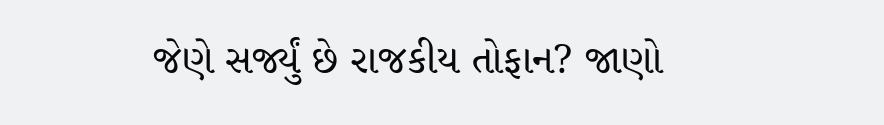જેણે સર્જ્યું છે રાજકીય તોફાન? જાણો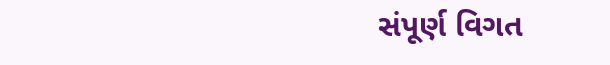સંપૂર્ણ વિગત